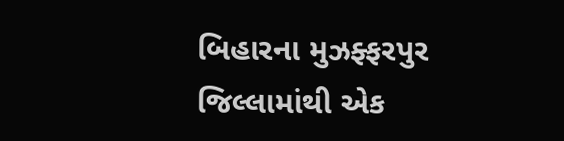બિહારના મુઝફ્ફરપુર જિલ્લામાંથી એક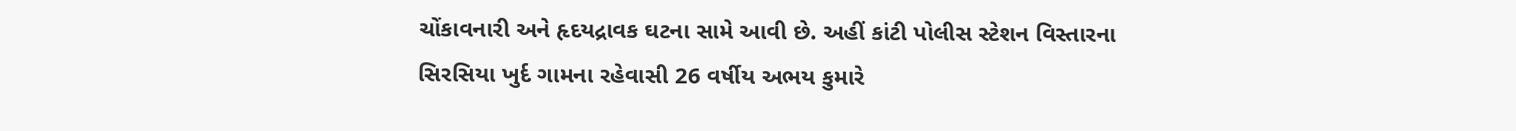ચોંકાવનારી અને હૃદયદ્રાવક ઘટના સામે આવી છે. અહીં કાંટી પોલીસ સ્ટેશન વિસ્તારના સિરસિયા ખુર્દ ગામના રહેવાસી 26 વર્ષીય અભય કુમારે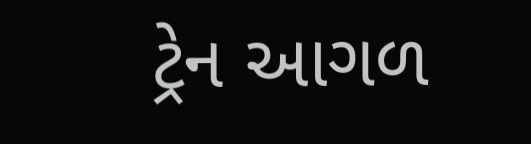ટ્રેન આગળ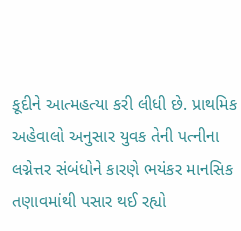કૂદીને આત્મહત્યા કરી લીધી છે. પ્રાથમિક અહેવાલો અનુસાર યુવક તેની પત્નીના લગ્નેત્તર સંબંધોને કારણે ભયંકર માનસિક તણાવમાંથી પસાર થઈ રહ્યો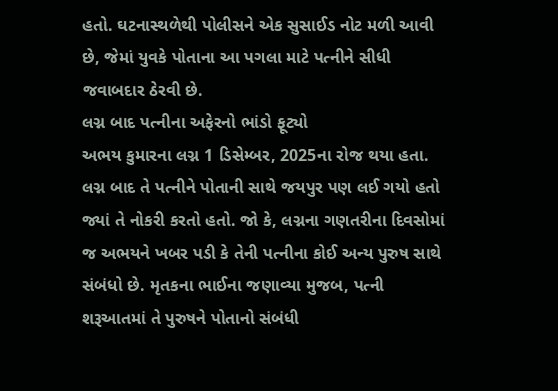હતો. ઘટનાસ્થળેથી પોલીસને એક સુસાઈડ નોટ મળી આવી છે, જેમાં યુવકે પોતાના આ પગલા માટે પત્નીને સીધી જવાબદાર ઠેરવી છે.
લગ્ન બાદ પત્નીના અફેરનો ભાંડો ફૂટ્યો
અભય કુમારના લગ્ન 1 ડિસેમ્બર, 2025ના રોજ થયા હતા. લગ્ન બાદ તે પત્નીને પોતાની સાથે જયપુર પણ લઈ ગયો હતો જ્યાં તે નોકરી કરતો હતો. જો કે, લગ્નના ગણતરીના દિવસોમાં જ અભયને ખબર પડી કે તેની પત્નીના કોઈ અન્ય પુરુષ સાથે સંબંધો છે. મૃતકના ભાઈના જણાવ્યા મુજબ, પત્ની શરૂઆતમાં તે પુરુષને પોતાનો સંબંધી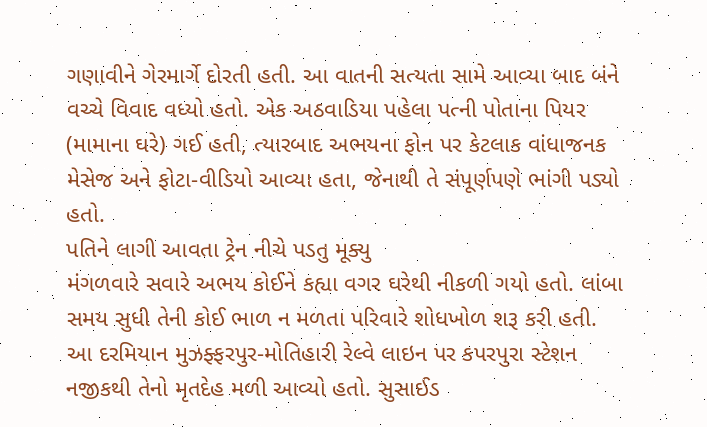ગણાવીને ગેરમાર્ગે દોરતી હતી. આ વાતની સત્યતા સામે આવ્યા બાદ બંને વચ્ચે વિવાદ વધ્યો હતો. એક અઠવાડિયા પહેલા પત્ની પોતાના પિયર (મામાના ઘરે) ગઈ હતી, ત્યારબાદ અભયના ફોન પર કેટલાક વાંધાજનક મેસેજ અને ફોટા-વીડિયો આવ્યા હતા, જેનાથી તે સંપૂર્ણપણે ભાંગી પડ્યો હતો.
પતિને લાગી આવતા ટ્રેન નીચે પડતુ મૂક્યુ
મંગળવારે સવારે અભય કોઈને કહ્યા વગર ઘરેથી નીકળી ગયો હતો. લાંબા સમય સુધી તેની કોઈ ભાળ ન મળતા પરિવારે શોધખોળ શરૂ કરી હતી. આ દરમિયાન મુઝફ્ફરપુર-મોતિહારી રેલ્વે લાઇન પર કપરપુરા સ્ટેશન નજીકથી તેનો મૃતદેહ મળી આવ્યો હતો. સુસાઈડ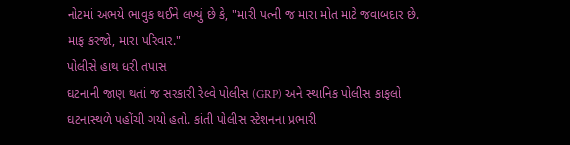નોટમાં અભયે ભાવુક થઈને લખ્યું છે કે, "મારી પત્ની જ મારા મોત માટે જવાબદાર છે. માફ કરજો, મારા પરિવાર."
પોલીસે હાથ ધરી તપાસ
ઘટનાની જાણ થતાં જ સરકારી રેલ્વે પોલીસ (GRP) અને સ્થાનિક પોલીસ કાફલો ઘટનાસ્થળે પહોંચી ગયો હતો. કાંતી પોલીસ સ્ટેશનના પ્રભારી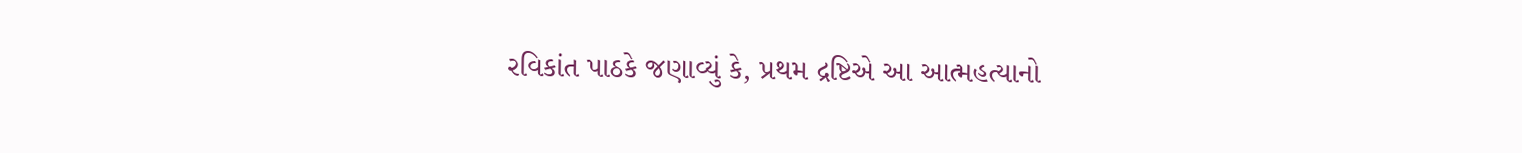રવિકાંત પાઠકે જણાવ્યું કે, પ્રથમ દ્રષ્ટિએ આ આત્મહત્યાનો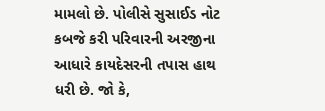મામલો છે. પોલીસે સુસાઈડ નોટ કબજે કરી પરિવારની અરજીના આધારે કાયદેસરની તપાસ હાથ ધરી છે. જો કે,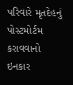પરિવારે મૃતદેહનું પોસ્ટમોર્ટમ કરાવવાનો ઇનકાર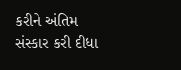કરીને અંતિમ સંસ્કાર કરી દીધા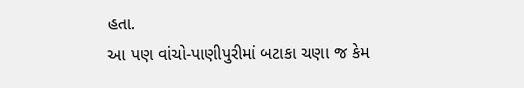હતા.
આ પણ વાંચો-પાણીપુરીમાં બટાકા ચણા જ કેમ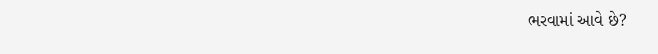ભરવામાં આવે છે?